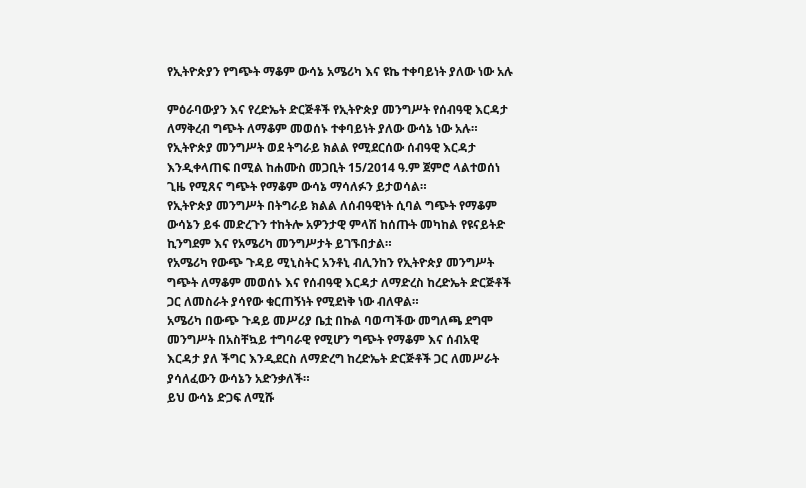የኢትዮጵያን የግጭት ማቆም ውሳኔ አሜሪካ እና ዩኬ ተቀባይነት ያለው ነው አሉ

ምዕራባውያን እና የረድኤት ድርጅቶች የኢትዮጵያ መንግሥት የሰብዓዊ እርዳታ ለማቅረብ ግጭት ለማቆም መወሰኑ ተቀባይነት ያለው ውሳኔ ነው አሉ።
የኢትዮጵያ መንግሥት ወደ ትግራይ ክልል የሚደርሰው ሰብዓዊ እርዳታ እንዲቀላጠፍ በሚል ከሐሙስ መጋቢት 15/2014 ዓ.ም ጀምሮ ላልተወሰነ ጊዜ የሚጸና ግጭት የማቆም ውሳኔ ማሳለፉን ይታወሳል።
የኢትዮጵያ መንግሥት በትግራይ ክልል ለሰብዓዊነት ሲባል ግጭት የማቆም ውሳኔን ይፋ መድረጉን ተከትሎ አዎንታዊ ምላሽ ከሰጡት መካከል የዩናይትድ ኪንግደም እና የአሜሪካ መንግሥታት ይገኙበታል።
የአሜሪካ የውጭ ጉዳይ ሚኒስትር አንቶኒ ብሊንከን የኢትዮጵያ መንግሥት ግጭት ለማቆም መወሰኑ እና የሰብዓዊ እርዳታ ለማድረስ ከረድኤት ድርጅቶች ጋር ለመስራት ያሳየው ቁርጠኝነት የሚደነቅ ነው ብለዋል።
አሜሪካ በውጭ ጉዳይ መሥሪያ ቤቷ በኩል ባወጣችው መግለጫ ደግሞ መንግሥት በአስቸኳይ ተግባራዊ የሚሆን ግጭት የማቆም እና ሰብአዊ እርዳታ ያለ ችግር እንዲደርስ ለማድረግ ከረድኤት ድርጅቶች ጋር ለመሥራት ያሳለፈውን ውሳኔን አድንቃለች።
ይህ ውሳኔ ድጋፍ ለሚሹ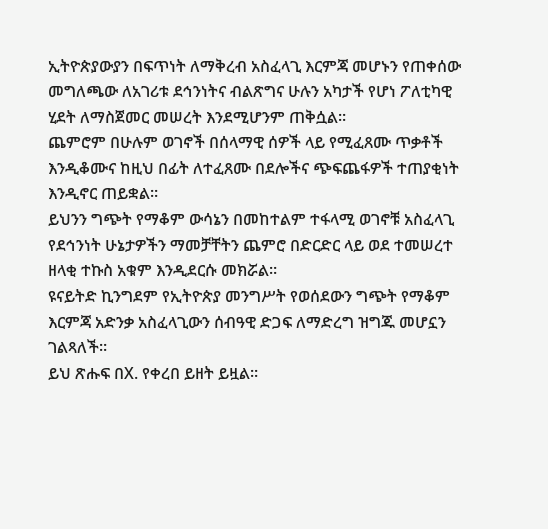ኢትዮጵያውያን በፍጥነት ለማቅረብ አስፈላጊ እርምጃ መሆኑን የጠቀሰው መግለጫው ለአገሪቱ ደኅንነትና ብልጽግና ሁሉን አካታች የሆነ ፖለቲካዊ ሂደት ለማስጀመር መሠረት እንደሚሆንም ጠቅሷል።
ጨምሮም በሁሉም ወገኖች በሰላማዊ ሰዎች ላይ የሚፈጸሙ ጥቃቶች እንዲቆሙና ከዚህ በፊት ለተፈጸሙ በደሎችና ጭፍጨፋዎች ተጠያቂነት እንዲኖር ጠይቋል።
ይህንን ግጭት የማቆም ውሳኔን በመከተልም ተፋላሚ ወገኖቹ አስፈላጊ የደኅንነት ሁኔታዎችን ማመቻቸትን ጨምሮ በድርድር ላይ ወደ ተመሠረተ ዘላቂ ተኩስ አቁም እንዲደርሱ መክሯል።
ዩናይትድ ኪንግደም የኢትዮጵያ መንግሥት የወሰደውን ግጭት የማቆም እርምጃ አድንቃ አስፈላጊውን ሰብዓዊ ድጋፍ ለማድረግ ዝግጁ መሆኗን ገልጻለች።
ይህ ጽሑፍ በX. የቀረበ ይዘት ይዟል።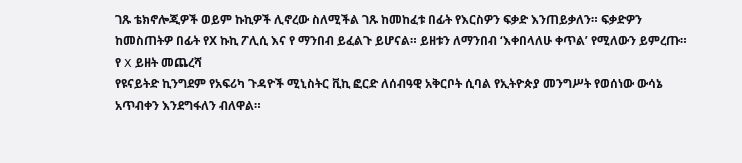ገጹ ቴክኖሎጂዎች ወይም ኩኪዎች ሊኖረው ስለሚችል ገጹ ከመከፈቱ በፊት የእርስዎን ፍቃድ እንጠይቃለን። ፍቃድዎን ከመስጠትዎ በፊት የX ኩኪ ፖሊሲ እና የ ማንበብ ይፈልጉ ይሆናል። ይዘቱን ለማንበብ ‘እቀበላለሁ ቀጥል’ የሚለውን ይምረጡ።
የ X ይዘት መጨረሻ
የዩናይትድ ኪንግደም የአፍሪካ ጉዳዮች ሚኒስትር ቪኪ ፎርድ ለሰብዓዊ አቅርቦት ሲባል የኢትዮጵያ መንግሥት የወሰነው ውሳኔ አጥብቀን እንደግፋለን ብለዋል።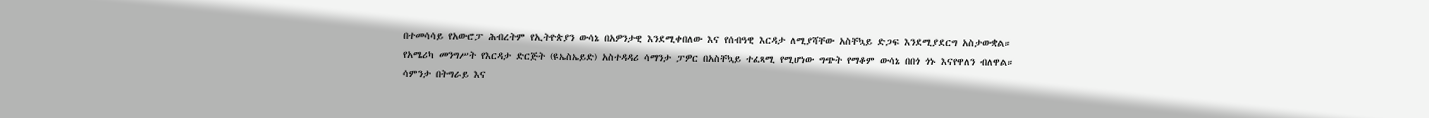በተመሳሳይ የአውሮፓ ሕብረትም የኢትዮጵያን ውሳኔ በአዎንታዊ እንደሚቀበለው እና የሰብዓዊ እርዳታ ለሚያሻቸው አስቸኳይ ድጋፍ እንደሚያደርግ አስታውቋል።
የአሜሪካ መንግሥት የእርዳታ ድርጅት (ዩኤስኤይድ) አስተዳዳሪ ሳማንታ ፓዎር በአስቸኳይ ተፈጻሚ የሚሆነው ግጭት የማቆም ውሳኔ በበጎ ጎኑ እናየዋለን ብለዋል።
ሳምንታ በትግራይ እና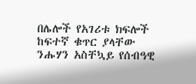በሌሎች የአገሪቱ ክፍሎች ከፍተኛ ቁጥር ያላቸው ንሑሃን አስቸኳይ የሰብዓዊ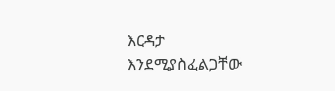እርዳታ እንደሚያስፈልጋቸው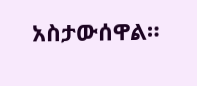አስታውሰዋል።